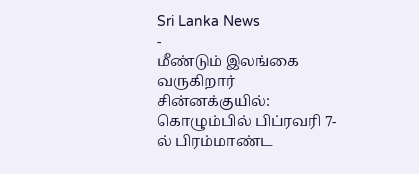Sri Lanka News
-
மீண்டும் இலங்கை வருகிறார் சின்னக்குயில்: கொழும்பில் பிப்ரவரி 7-ல் பிரம்மாண்ட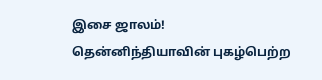இசை ஜாலம்!
தென்னிந்தியாவின் புகழ்பெற்ற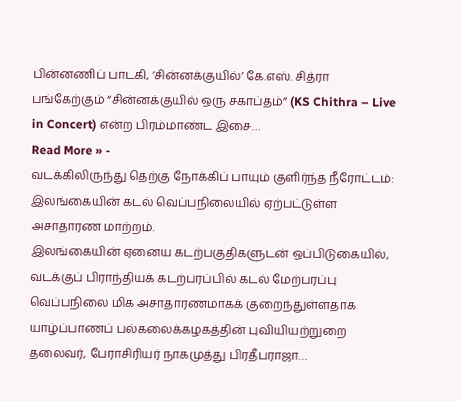பின்னணிப் பாடகி, ‘சின்னக்குயில்’ கே.எஸ். சித்ரா பங்கேற்கும் “சின்னக்குயில் ஒரு சகாப்தம்” (KS Chithra – Live in Concert) என்ற பிரம்மாண்ட இசை…
Read More » -
வடக்கிலிருந்து தெற்கு நோக்கிப் பாயும் குளிர்ந்த நீரோட்டம்: இலங்கையின் கடல் வெப்பநிலையில் ஏற்பட்டுள்ள அசாதாரண மாற்றம்.
இலங்கையின் ஏனைய கடற்பகுதிகளுடன் ஒப்பிடுகையில், வடக்குப் பிராந்தியக் கடற்பரப்பில் கடல் மேற்பரப்பு வெப்பநிலை மிக அசாதாரணமாகக் குறைந்துள்ளதாக யாழ்ப்பாணப் பல்கலைக்கழகத்தின் புவியியற்றுறை தலைவர், பேராசிரியர் நாகமுத்து பிரதீபராஜா…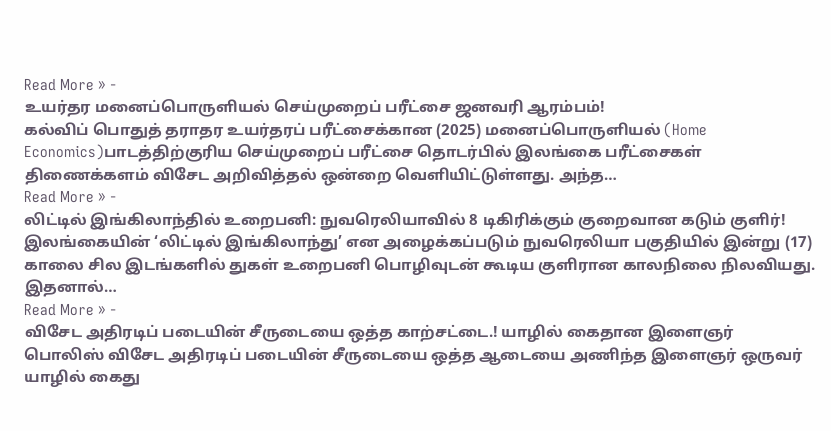Read More » -
உயர்தர மனைப்பொருளியல் செய்முறைப் பரீட்சை ஜனவரி ஆரம்பம்!
கல்விப் பொதுத் தராதர உயர்தரப் பரீட்சைக்கான (2025) மனைப்பொருளியல் (Home Economics)பாடத்திற்குரிய செய்முறைப் பரீட்சை தொடர்பில் இலங்கை பரீட்சைகள் திணைக்களம் விசேட அறிவித்தல் ஒன்றை வெளியிட்டுள்ளது. அந்த…
Read More » -
லிட்டில் இங்கிலாந்தில் உறைபனி: நுவரெலியாவில் 8 டிகிரிக்கும் குறைவான கடும் குளிர்!
இலங்கையின் ‘லிட்டில் இங்கிலாந்து’ என அழைக்கப்படும் நுவரெலியா பகுதியில் இன்று (17) காலை சில இடங்களில் துகள் உறைபனி பொழிவுடன் கூடிய குளிரான காலநிலை நிலவியது. இதனால்…
Read More » -
விசேட அதிரடிப் படையின் சீருடையை ஒத்த காற்சட்டை.! யாழில் கைதான இளைஞர்
பொலிஸ் விசேட அதிரடிப் படையின் சீருடையை ஒத்த ஆடையை அணிந்த இளைஞர் ஒருவர் யாழில் கைது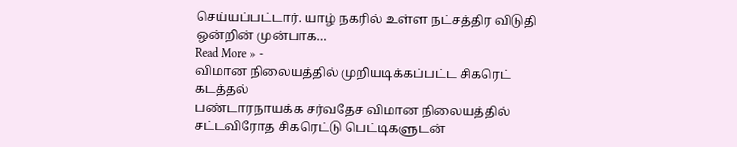செய்யப்பட்டார். யாழ் நகரில் உள்ள நட்சத்திர விடுதி ஒன்றின் முன்பாக…
Read More » -
விமான நிலையத்தில் முறியடிக்கப்பட்ட சிகரெட் கடத்தல்
பண்டாரநாயக்க சர்வதேச விமான நிலையத்தில் சட்டவிரோத சிகரெட்டு பெட்டிகளுடன்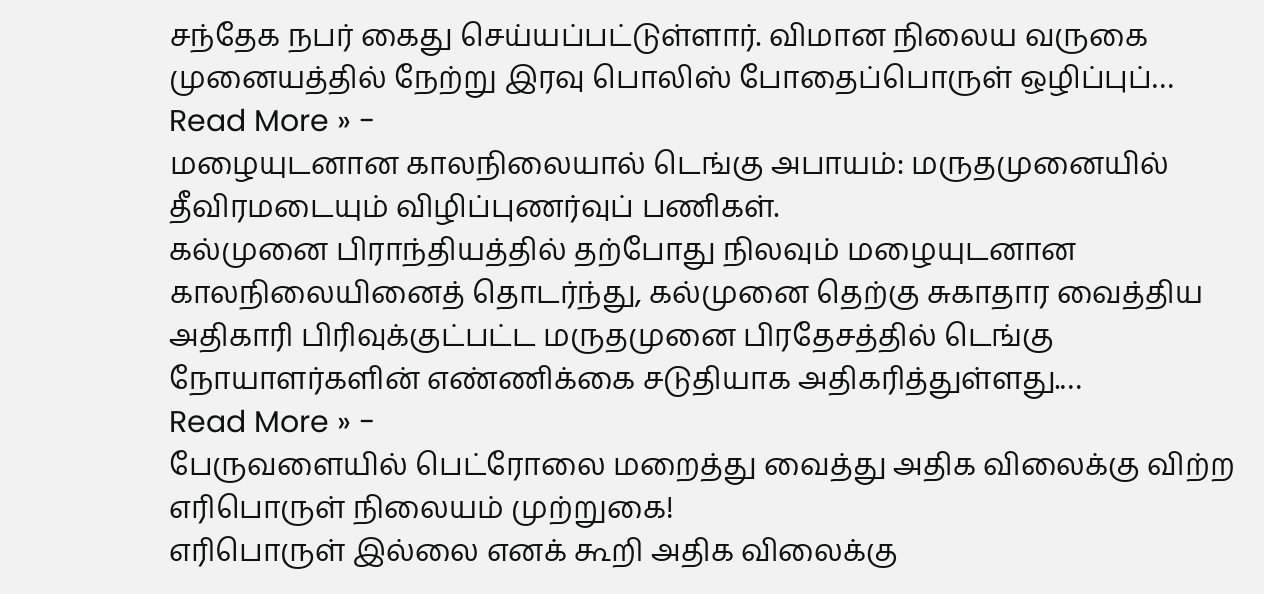சந்தேக நபர் கைது செய்யப்பட்டுள்ளார். விமான நிலைய வருகை முனையத்தில் நேற்று இரவு பொலிஸ் போதைப்பொருள் ஒழிப்புப்…
Read More » -
மழையுடனான காலநிலையால் டெங்கு அபாயம்: மருதமுனையில் தீவிரமடையும் விழிப்புணர்வுப் பணிகள்.
கல்முனை பிராந்தியத்தில் தற்போது நிலவும் மழையுடனான காலநிலையினைத் தொடர்ந்து, கல்முனை தெற்கு சுகாதார வைத்திய அதிகாரி பிரிவுக்குட்பட்ட மருதமுனை பிரதேசத்தில் டெங்கு நோயாளர்களின் எண்ணிக்கை சடுதியாக அதிகரித்துள்ளது.…
Read More » -
பேருவளையில் பெட்ரோலை மறைத்து வைத்து அதிக விலைக்கு விற்ற எரிபொருள் நிலையம் முற்றுகை!
எரிபொருள் இல்லை எனக் கூறி அதிக விலைக்கு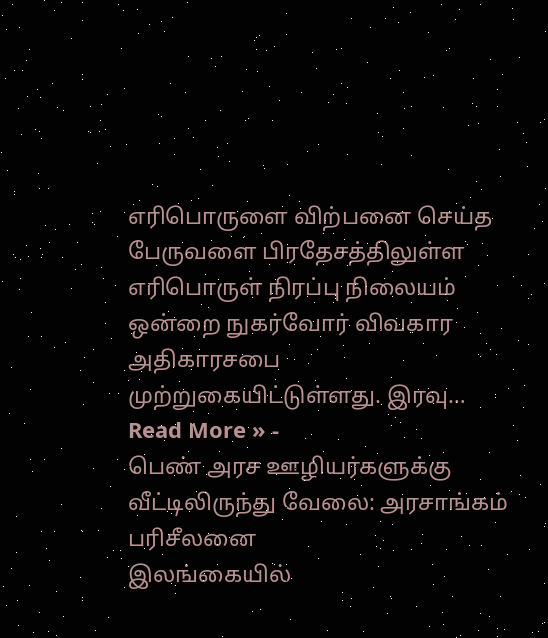எரிபொருளை விற்பனை செய்த பேருவளை பிரதேசத்திலுள்ள எரிபொருள் நிரப்பு நிலையம் ஒன்றை நுகர்வோர் விவகார அதிகாரசபை முற்றுகையிட்டுள்ளது. இரவு…
Read More » -
பெண் அரச ஊழியர்களுக்கு வீட்டிலிருந்து வேலை: அரசாங்கம் பரிசீலனை
இலங்கையில்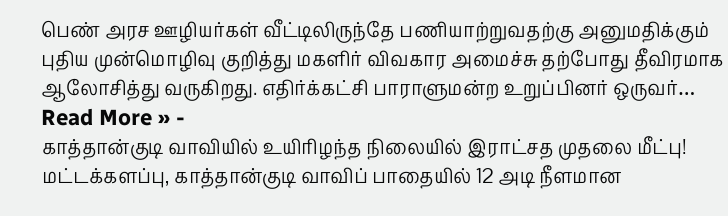பெண் அரச ஊழியர்கள் வீட்டிலிருந்தே பணியாற்றுவதற்கு அனுமதிக்கும் புதிய முன்மொழிவு குறித்து மகளிர் விவகார அமைச்சு தற்போது தீவிரமாக ஆலோசித்து வருகிறது. எதிர்க்கட்சி பாராளுமன்ற உறுப்பினர் ஒருவர்…
Read More » -
காத்தான்குடி வாவியில் உயிரிழந்த நிலையில் இராட்சத முதலை மீட்பு!
மட்டக்களப்பு, காத்தான்குடி வாவிப் பாதையில் 12 அடி நீளமான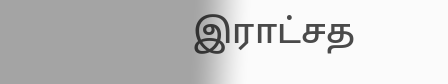இராட்சத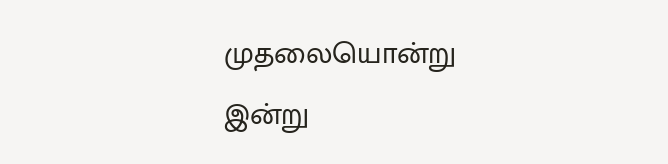முதலையொன்று இன்று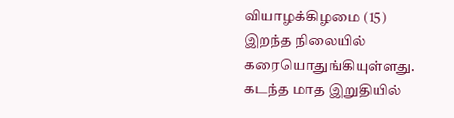வியாழக்கிழமை (15) இறந்த நிலையில் கரையொதுங்கியுள்ளது. கடந்த மாத இறுதியில்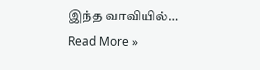இந்த வாவியில்…
Read More »